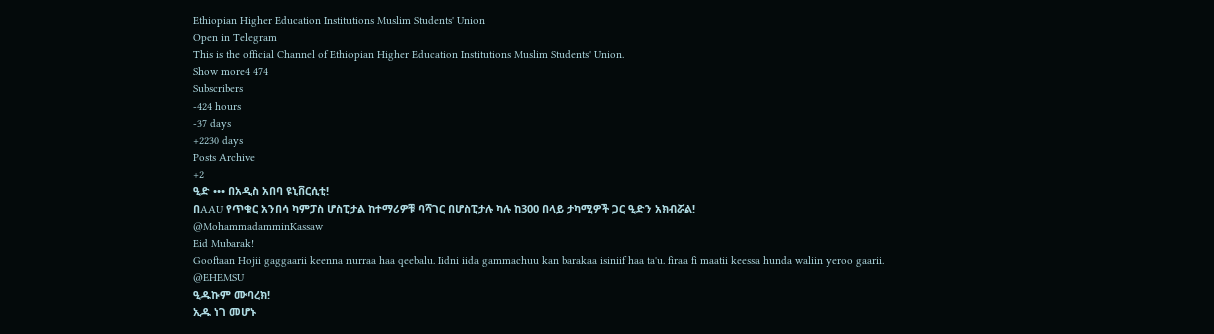Ethiopian Higher Education Institutions Muslim Students' Union
Open in Telegram
This is the official Channel of Ethiopian Higher Education Institutions Muslim Students' Union.
Show more4 474
Subscribers
-424 hours
-37 days
+2230 days
Posts Archive
+2
ዒድ ••• በአዲስ አበባ ዩኒቨርሲቲ!
በAAU የጥቁር አንበሳ ካምፓስ ሆስፒታል ከተማሪዎቹ ባሻገር በሆስፒታሉ ካሉ ከ300 በላይ ታካሚዎች ጋር ዒድን አክብሯል!
@MohammadamminKassaw
Eid Mubarak!
Gooftaan Hojii gaggaarii keenna nurraa haa qeebalu. Iidni iida gammachuu kan barakaa isiniif haa ta'u. firaa fi maatii keessa hunda waliin yeroo gaarii.
@EHEMSU
ዒዱኩም ሙባረክ!
ኢዱ ነገ መሆኑ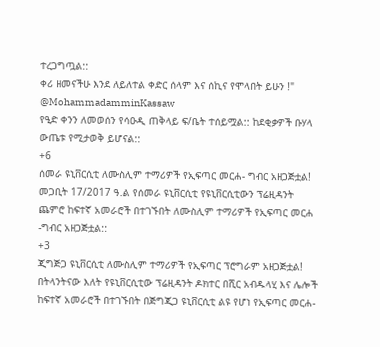ተረጋግጧል::
ቀሪ ዘመናችሁ እንደ ለይለተል ቀድር ሰላም እና ሰኪና የሞላበት ይሁን !"
@MohammadamminKassaw
የዒድ ቀንን ለመወሰን የሳዑዲ ጠቅላይ ፍ/ቤት ተሰይሟል:: ከደቂቃዎች ቡሃላ ውጤቱ የሚታወቅ ይሆናል::
+6
ሰመራ ዩኒቨርሲቲ ለሙስሊም ተማሪዎች የኢፍጣር መርሐ- ግብር አዘጋጅቷል!
መጋቢት 17/2017 ዓ.ል የሰመራ ዩኒቨርሲቲ የዩኒቨርሲቲውን ፕሬዚዳንት ጨምሮ ከፍተኛ አመራሮች በተገኙበት ለሙስሊም ተማሪዎች የኢፍጣር መርሐ -ግብር አዘጋጅቷል::
+3
ጂግጅጋ ዩኒቨርሲቲ ለሙስሊም ተማሪዎች የኢፍጣር ፕሮግራም አዘጋጅቷል!
በትላንትናው እለት የዩኒቨርሲቲው ፕሬዚዳንት ዶክተር በሺር አብዱላሂ እና ሌሎች ከፍተኛ አመራሮች በተገኙበት በጅግጂጋ ዩኒቨርሲቲ ልዩ የሆነ የኢፍጣር መርሐ-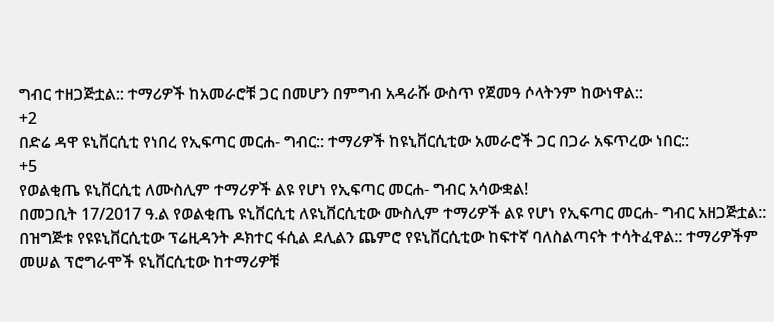ግብር ተዘጋጅቷል:: ተማሪዎች ከአመራሮቹ ጋር በመሆን በምግብ አዳራሹ ውስጥ የጀመዓ ሶላትንም ከውነዋል::
+2
በድሬ ዳዋ ዩኒቨርሲቲ የነበረ የኢፍጣር መርሐ- ግብር:: ተማሪዎች ከዩኒቨርሲቲው አመራሮች ጋር በጋራ አፍጥረው ነበር::
+5
የወልቂጤ ዩኒቨርሲቲ ለሙስሊም ተማሪዎች ልዩ የሆነ የኢፍጣር መርሐ- ግብር አሳውቋል!
በመጋቢት 17/2017 ዓ.ል የወልቂጤ ዩኒቨርሲቲ ለዩኒቨርሲቲው ሙስሊም ተማሪዎች ልዩ የሆነ የኢፍጣር መርሐ- ግብር አዘጋጅቷል:: በዝግጅቱ የዩዩኒቨርሲቲው ፕሬዚዳንት ዶክተር ፋሲል ደሊልን ጨምሮ የዩኒቨርሲቲው ከፍተኛ ባለስልጣናት ተሳትፈዋል:: ተማሪዎችም መሠል ፕሮግራሞች ዩኒቨርሲቲው ከተማሪዎቹ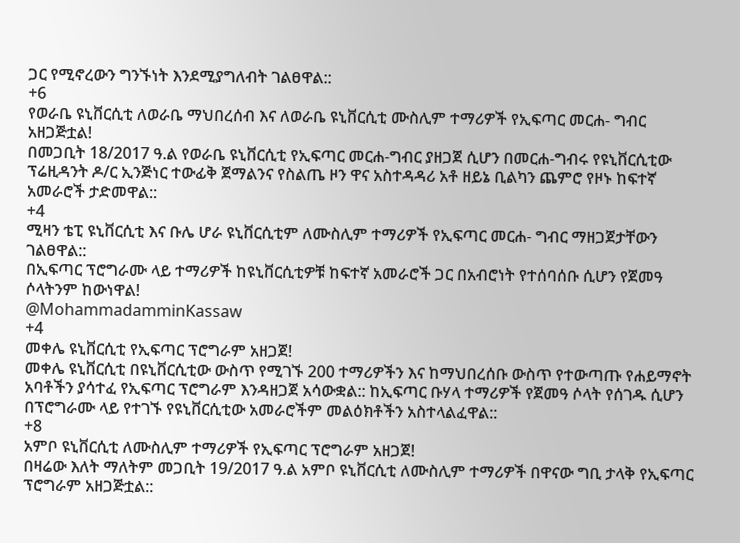ጋር የሚኖረውን ግንኙነት እንደሚያግለብት ገልፀዋል::
+6
የወራቤ ዩኒቨርሲቲ ለወራቤ ማህበረሰብ እና ለወራቤ ዩኒቨርሲቲ ሙስሊም ተማሪዎች የኢፍጣር መርሐ- ግብር አዘጋጅቷል!
በመጋቢት 18/2017 ዓ.ል የወራቤ ዩኒቨርሲቲ የኢፍጣር መርሐ-ግብር ያዘጋጀ ሲሆን በመርሐ-ግብሩ የዩኒቨርሲቲው ፕሬዚዳንት ዶ/ር ኢንጅነር ተውፊቅ ጀማልንና የስልጤ ዞን ዋና አስተዳዳሪ አቶ ዘይኔ ቢልካን ጨምሮ የዞኑ ከፍተኛ አመራሮች ታድመዋል::
+4
ሚዛን ቴፒ ዩኒቨርሲቲ እና ቡሌ ሆራ ዩኒቨርሲቲም ለሙስሊም ተማሪዎች የኢፍጣር መርሐ- ግብር ማዘጋጀታቸውን ገልፀዋል::
በኢፍጣር ፕሮግራሙ ላይ ተማሪዎች ከዩኒቨርሲቲዎቹ ከፍተኛ አመራሮች ጋር በአብሮነት የተሰባሰቡ ሲሆን የጀመዓ ሶላትንም ከውነዋል!
@MohammadamminKassaw
+4
መቀሌ ዩኒቨርሲቲ የኢፍጣር ፕሮግራም አዘጋጀ!
መቀሌ ዩኒቨርሲቲ በዩኒቨርሲቲው ውስጥ የሚገኙ 200 ተማሪዎችን እና ከማህበረሰቡ ውስጥ የተውጣጡ የሐይማኖት አባቶችን ያሳተፈ የኢፍጣር ፕሮግራም እንዳዘጋጀ አሳውቋል:: ከኢፍጣር ቡሃላ ተማሪዎች የጀመዓ ሶላት የሰገዱ ሲሆን በፕሮግራሙ ላይ የተገኙ የዩኒቨርሲቲው አመራሮችም መልዕክቶችን አስተላልፈዋል::
+8
አምቦ ዩኒቨርሲቲ ለሙስሊም ተማሪዎች የኢፍጣር ፕሮግራም አዘጋጀ!
በዛሬው እለት ማለትም መጋቢት 19/2017 ዓ.ል አምቦ ዩኒቨርሲቲ ለሙስሊም ተማሪዎች በዋናው ግቢ ታላቅ የኢፍጣር ፕሮግራም አዘጋጅቷል::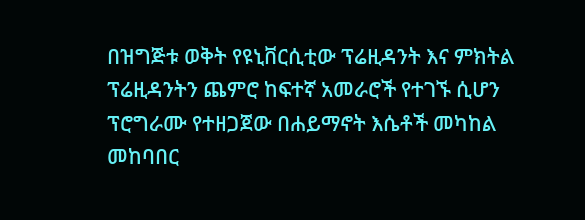በዝግጅቱ ወቅት የዩኒቨርሲቲው ፕሬዚዳንት እና ምክትል ፕሬዚዳንትን ጨምሮ ከፍተኛ አመራሮች የተገኙ ሲሆን ፕሮግራሙ የተዘጋጀው በሐይማኖት እሴቶች መካከል መከባበር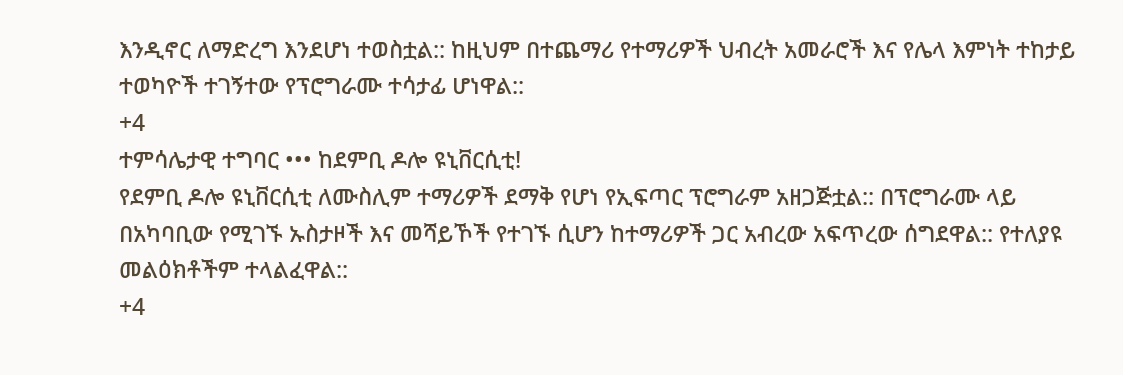እንዲኖር ለማድረግ እንደሆነ ተወስቷል:: ከዚህም በተጨማሪ የተማሪዎች ህብረት አመራሮች እና የሌላ እምነት ተከታይ ተወካዮች ተገኝተው የፕሮግራሙ ተሳታፊ ሆነዋል::
+4
ተምሳሌታዊ ተግባር ••• ከደምቢ ዶሎ ዩኒቨርሲቲ!
የደምቢ ዶሎ ዩኒቨርሲቲ ለሙስሊም ተማሪዎች ደማቅ የሆነ የኢፍጣር ፕሮግራም አዘጋጅቷል:: በፕሮግራሙ ላይ በአካባቢው የሚገኙ ኡስታዞች እና መሻይኾች የተገኙ ሲሆን ከተማሪዎች ጋር አብረው አፍጥረው ሰግደዋል:: የተለያዩ መልዕክቶችም ተላልፈዋል::
+4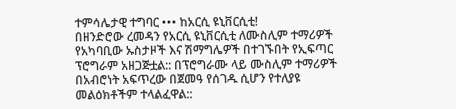ተምሳሌታዊ ተግባር ••• ከአርሲ ዩኒቨርሲቲ!
በዘንድሮው ረመዳን የአርሲ ዩኒቨርሲቲ ለሙስሊም ተማሪዎች የአካባቢው ኡስታዞች እና ሽማግሌዎች በተገኙበት የኢፍጣር ፕሮግራም አዘጋጅቷል:: በፕሮግራሙ ላይ ሙስሊም ተማሪዎች በአብሮነት አፍጥረው በጀመዓ የሰገዱ ሲሆን የተለያዩ መልዕክቶችም ተላልፈዋል::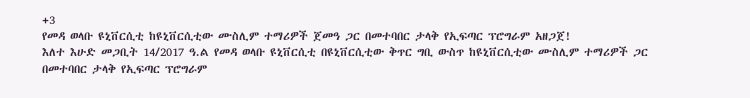+3
የመዳ ወላቡ ዩኒቨርሲቲ ከዩኒቨርሲቲው ሙስሊም ተማሪዎች ጀመዓ ጋር በመተባበር ታላቅ የኢፍጣር ፕሮግራም አዘጋጀ!
እለተ እሁድ መጋቢት 14/2017 ዓ.ል የመዳ ወላቡ ዩኒቨርሲቲ በዩኒቨርሲቲው ቅጥር ግቢ ውስጥ ከዩኒቨርሲቲው ሙስሊም ተማሪዎች ጋር በመተባበር ታላቅ የኢፍጣር ፕሮግራም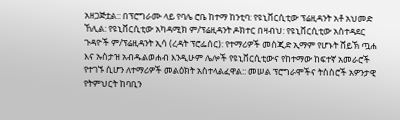አዘጋጅቷል:: በፕሮግራሙ ላይ የባሌ ሮቤ ከተማ ከንቲባ: የዩኒቨርሲቲው ፕሬዚዳንት አቶ አህመድ ኸሊል: የዩኒቨርሲቲው አካዳሚክ ም/ፕሬዚዳንት ዶክተር በዛብህ: የዩኒቨርሲቲው አስተዳደር ጉዳዮች ም/ፕሬዚዳንት ኢሳ (ረዳት ፕሮፌሰር): የተማሪዎች መስጂድ ኢማም የሆኑት ሸይኽ ጧሐ እና ኡስታዝ አብዱልወሐብ እንዲሁም ሌሎች የዩኒቨርሲቲውና የከተማው ከፍተኛ አመራሮች የተገኙ ሲሆን ለተማሪዎች መልዕክት አስተላልፈዋል:: መሠል ፕሮግራሞችና ትስስሮች አዎንታዊ የትምህርት ከባቢን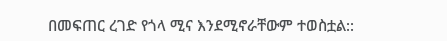በመፍጠር ረገድ የጎላ ሚና እንደሚኖራቸውም ተወስቷል::